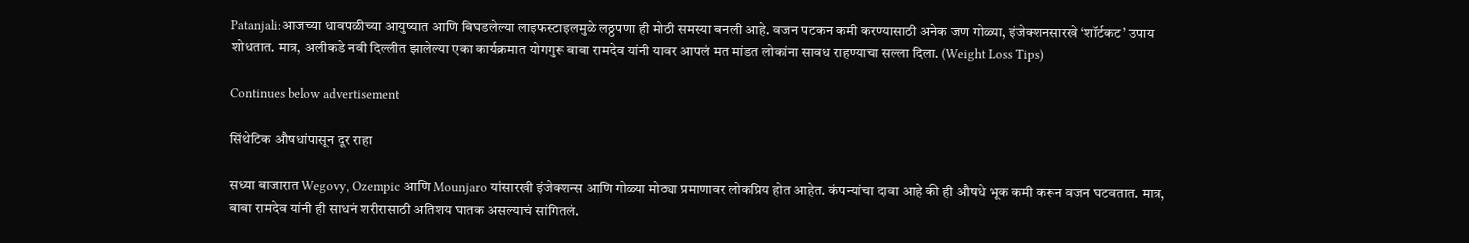Patanjali:आजच्या धावपळीच्या आयुष्यात आणि बिघडलेल्या लाइफस्टाइलमुळे लठ्ठपणा ही मोठी समस्या बनली आहे. वजन पटकन कमी करण्यासाठी अनेक जण गोळ्या, इंजेक्शनसारखे ‘शॉर्टकट’ उपाय शोधतात. मात्र, अलीकडे नवी दिल्लीत झालेल्या एका कार्यक्रमात योगगुरू बाबा रामदेव यांनी यावर आपलं मत मांडत लोकांना सावध राहण्याचा सल्ला दिला. (Weight Loss Tips)

Continues below advertisement

सिंथेटिक औषधांपासून दूर राहा

सध्या बाजारात Wegovy, Ozempic आणि Mounjaro यांसारखी इंजेक्शन्स आणि गोळ्या मोठ्या प्रमाणावर लोकप्रिय होत आहेत. कंपन्यांचा दावा आहे की ही औषधे भूक कमी करून वजन घटवतात. मात्र, बाबा रामदेव यांनी ही साधनं शरीरासाठी अतिशय घातक असल्याचं सांगितलं.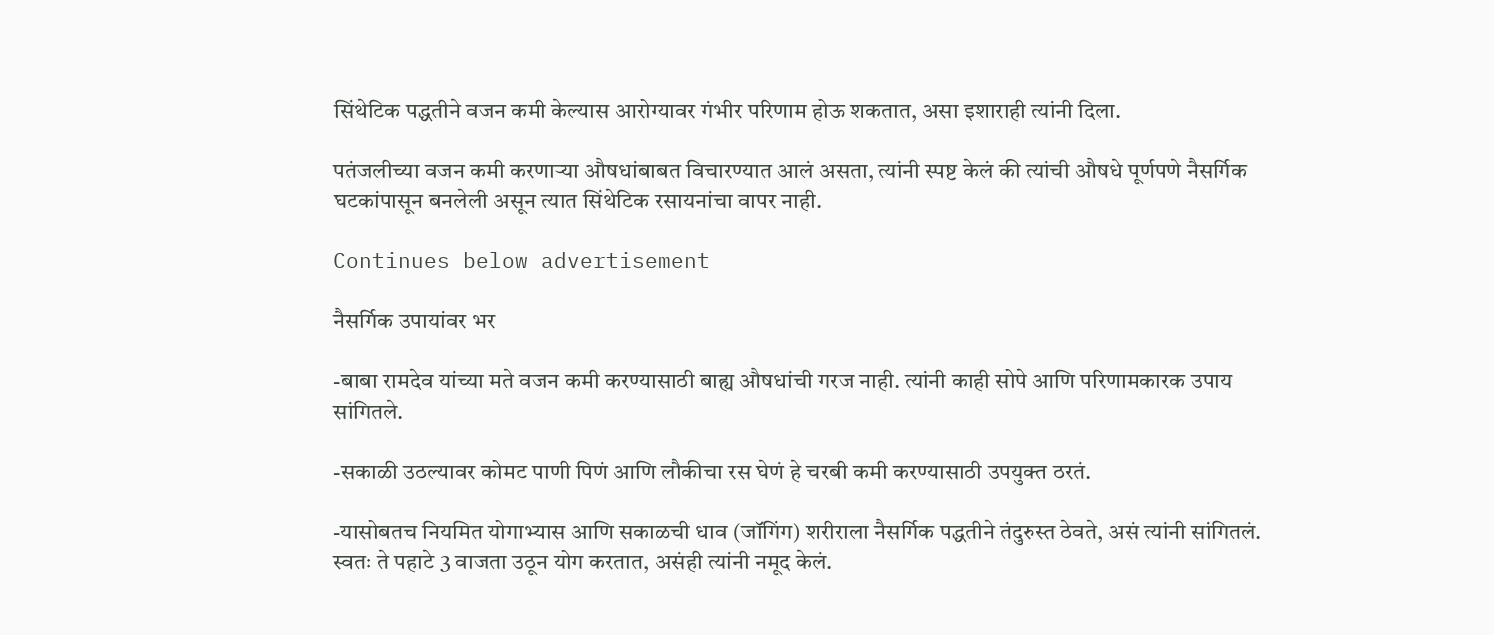सिंथेटिक पद्धतीने वजन कमी केल्यास आरोग्यावर गंभीर परिणाम होऊ शकतात, असा इशाराही त्यांनी दिला.

पतंजलीच्या वजन कमी करणाऱ्या औषधांबाबत विचारण्यात आलं असता, त्यांनी स्पष्ट केलं की त्यांची औषधे पूर्णपणे नैसर्गिक घटकांपासून बनलेली असून त्यात सिंथेटिक रसायनांचा वापर नाही.

Continues below advertisement

नैसर्गिक उपायांवर भर

-बाबा रामदेव यांच्या मते वजन कमी करण्यासाठी बाह्य औषधांची गरज नाही. त्यांनी काही सोपे आणि परिणामकारक उपाय सांगितले.

-सकाळी उठल्यावर कोमट पाणी पिणं आणि लौकीचा रस घेणं हे चरबी कमी करण्यासाठी उपयुक्त ठरतं.

-यासोबतच नियमित योगाभ्यास आणि सकाळची धाव (जॉगिंग) शरीराला नैसर्गिक पद्धतीने तंदुरुस्त ठेवते, असं त्यांनी सांगितलं. स्वतः ते पहाटे 3 वाजता उठून योग करतात, असंही त्यांनी नमूद केलं.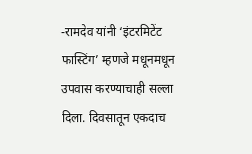-रामदेव यांनी ‘इंटरमिटेंट फास्टिंग’ म्हणजे मधूनमधून उपवास करण्याचाही सल्ला दिला. दिवसातून एकदाच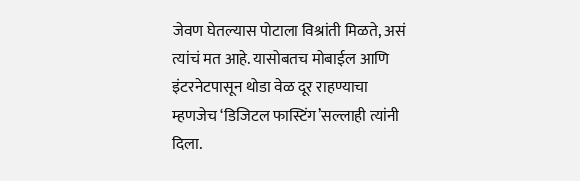जेवण घेतल्यास पोटाला विश्रांती मिळते, असं त्यांचं मत आहे. यासोबतच मोबाईल आणि इंटरनेटपासून थोडा वेळ दूर राहण्याचा म्हणजेच ‘डिजिटल फास्टिंग’सल्लाही त्यांनी दिला.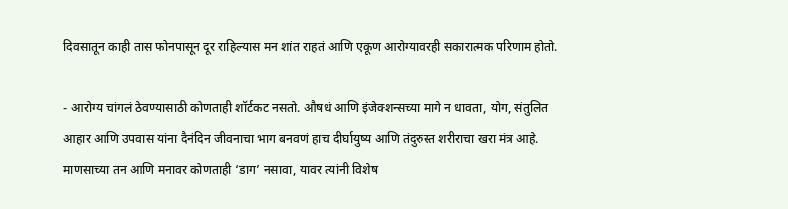दिवसातून काही तास फोनपासून दूर राहिल्यास मन शांत राहतं आणि एकूण आरोग्यावरही सकारात्मक परिणाम होतो.

- आरोग्य चांगलं ठेवण्यासाठी कोणताही शॉर्टकट नसतो. औषधं आणि इंजेक्शन्सच्या मागे न धावता, योग, संतुलित आहार आणि उपवास यांना दैनंदिन जीवनाचा भाग बनवणं हाच दीर्घायुष्य आणि तंदुरुस्त शरीराचा खरा मंत्र आहे. माणसाच्या तन आणि मनावर कोणताही ‘डाग’ नसावा, यावर त्यांनी विशेष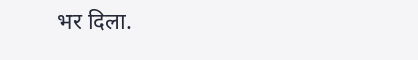भर दिला.